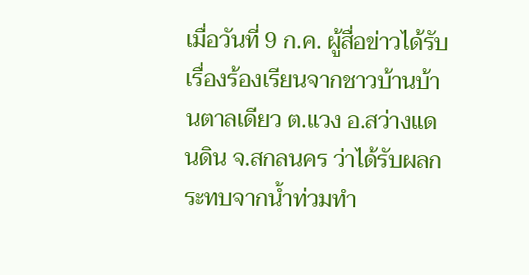เมื่อวันที่ 9 ก.ค. ผู้สื่อข่าวได้รับเรื่องร้องเรียนจากชาวบ้านบ้านตาลเดียว ต.แวง อ.สว่างแดนดิน จ.สกลนคร ว่าได้รับผลกระทบจากน้ำท่วมทำ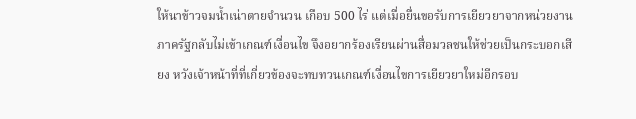ให้นาข้าวจมน้ำเน่าตายจำนวน เกือบ 500 ไร่ แต่เมื่อยื่นขอรับการเยียวยาจากหน่วยงานภาครัฐกลับไม่เข้าเกณฑ์เงื่อนไข จึงอยากร้องเรียนผ่านสื่อมวลชนให้ช่วยเป็นกระบอกเสียง หวังเจ้าหน้าที่ที่เกี่ยวข้องจะทบทวนเกณฑ์เงื่อนไขการเยียวยาใหม่อีกรอบ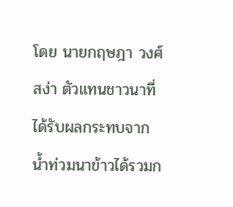โดย นายกฤษฎา วงศ์สง่า ตัวแทนชาวนาที่ได้รับผลกระทบจากน้ำท่วมนาข้าวได้รวมก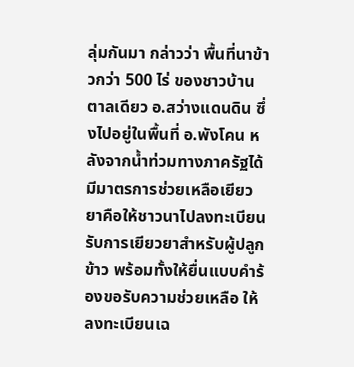ลุ่มกันมา กล่าวว่า พื้นที่นาข้าวกว่า 500 ไร่ ของชาวบ้านตาลเดียว อ.สว่างแดนดิน ซึ่งไปอยู่ในพื้นที่ อ.พังโคน หลังจากน้ำท่วมทางภาครัฐได้มีมาตรการช่วยเหลือเยียวยาคือให้ชาวนาไปลงทะเบียนรับการเยียวยาสำหรับผู้ปลูกข้าว พร้อมทั้งให้ยื่นแบบคำร้องขอรับความช่วยเหลือ ให้ลงทะเบียนเฉ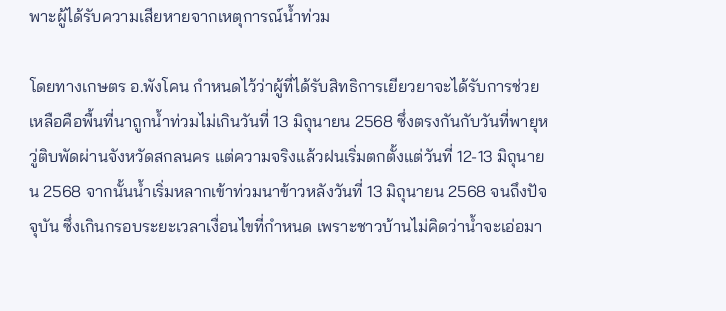พาะผู้ได้รับความเสียหายจากเหตุการณ์น้ำท่วม

โดยทางเกษตร อ.พังโคน กำหนดไว้ว่าผู้ที่ได้รับสิทธิการเยียวยาจะได้รับการช่วยเหลือคือพื้นที่นาถูกน้ำท่วมไม่เกินวันที่ 13 มิถุนายน 2568 ซึ่งตรงกันกับวันที่พายุหวู่ติบพัดผ่านจังหวัดสกลนคร แต่ความจริงแล้วฝนเริ่มตกตั้งแต่วันที่ 12-13 มิถุนายน 2568 จากนั้นน้ำเริ่มหลากเข้าท่วมนาข้าวหลังวันที่ 13 มิถุนายน 2568 จนถึงปัจจุบัน ซึ่งเกินกรอบระยะเวลาเงื่อนไขที่กำหนด เพราะชาวบ้านไม่คิดว่าน้ำจะเอ่อมา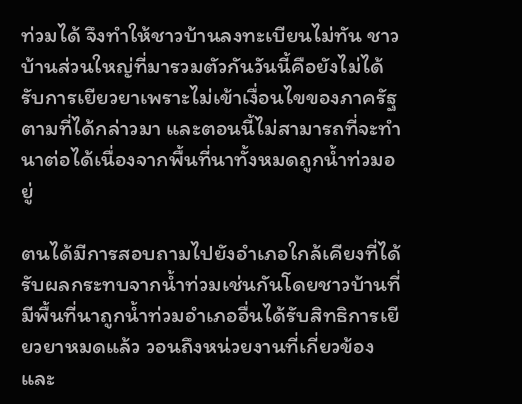ท่วมได้ จึงทำให้ชาวบ้านลงทะเบียนไม่ทัน ชาวบ้านส่วนใหญ่ที่มารวมตัวกันวันนี้คือยังไม่ได้รับการเยียวยาเพราะไม่เข้าเงื่อนไขของภาครัฐตามที่ได้กล่าวมา และตอนนี้ไม่สามารถที่จะทำนาต่อได้เนื่องจากพื้นที่นาทั้งหมดถูกน้ำท่วมอยู่

ตนได้มีการสอบถามไปยังอำเภอใกล้เคียงที่ได้รับผลกระทบจากน้ำท่วมเช่นกันโดยชาวบ้านที่มีพื้นที่นาถูกน้ำท่วมอำเภออื่นได้รับสิทธิการเยียวยาหมดแล้ว วอนถึงหน่วยงานที่เกี่ยวข้องและ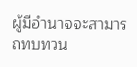ผู้มีอำนาจจะสามารถทบทวน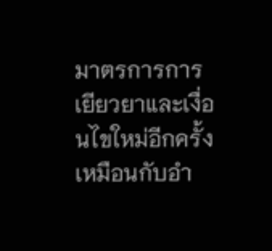มาตรการการเยียวยาและเงื่อนไขใหม่อีกครั้งเหมือนกับอำ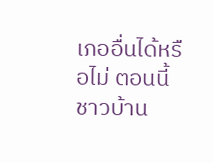เภออื่นได้หรือไม่ ตอนนี้ชาวบ้าน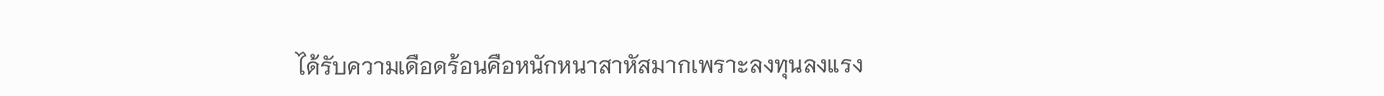ได้รับความเดือดร้อนคือหนักหนาสาหัสมากเพราะลงทุนลงแรง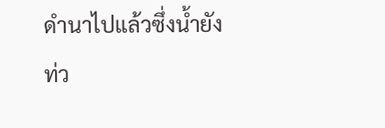ดำนาไปแล้วซึ่งน้ำยังท่ว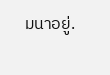มนาอยู่.